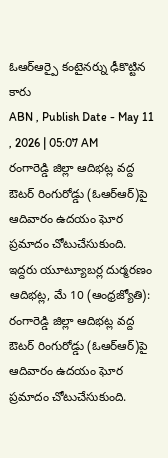ఓఆర్ఆర్పై కంటైనర్ను ఢీకొట్టిన కారు
ABN , Publish Date - May 11 , 2026 | 05:07 AM
రంగారెడ్డి జిల్లా ఆదిభట్ల వద్ద ఔటర్ రింగురోడ్డు (ఓఆర్ఆర్)పై ఆదివారం ఉదయం ఘోర ప్రమాదం చోటుచేసుకుంది.
ఇద్దరు యూట్యూబర్ల దుర్మరణం
ఆదిభట్ల, మే 10 (ఆంధ్రజ్యోతి): రంగారెడ్డి జిల్లా ఆదిభట్ల వద్ద ఔటర్ రింగురోడ్డు (ఓఆర్ఆర్)పై ఆదివారం ఉదయం ఘోర ప్రమాదం చోటుచేసుకుంది.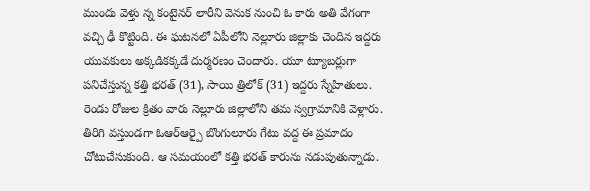ముందు వెళ్తు న్న కంటైనర్ లారీని వెనుక నుంచి ఓ కారు అతి వేగంగా వచ్చి ఢీ కొట్టింది. ఈ ఘటనలో ఏపీలోని నెల్లూరు జిల్లాకు చెందిన ఇద్దరు యువకులు అక్కడికక్కడే దుర్మరణం చెందారు. యూ ట్యూబర్లుగా పనిచేస్తున్న కత్తి భరత్ (31), సాయి త్రిలోక్ (31) ఇద్దరు స్నేహితులు. రెండు రోజుల క్రితం వారు నెల్లూరు జిల్లాలోని తమ స్వగ్రామానికి వెళ్లారు. తిరిగి వస్తుండగా ఓఆర్ఆర్పై బొంగులూరు గేటు వద్ద ఈ ప్రమాదం చోటుచేసుకుంది. ఆ సమయంలో కత్తి భరత్ కారును నడుపుతున్నాడు.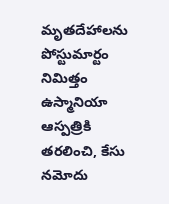మృతదేహాలను పోస్టుమార్టం నిమిత్తం ఉస్మానియా ఆస్పత్రికి తరలించి, కేసు నమోదు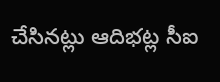చేసినట్లు ఆదిభట్ల సీఐ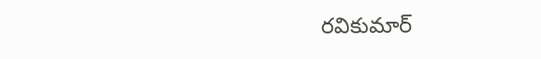రవికుమార్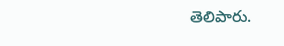తెలిపారు.